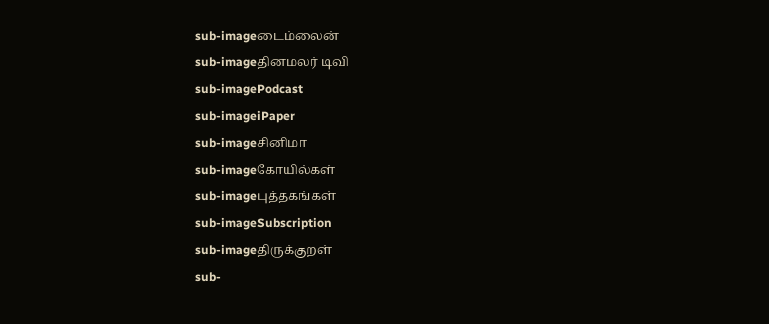sub-imageடைம்லைன்
sub-imageதினமலர் டிவி
sub-imagePodcast
sub-imageiPaper
sub-imageசினிமா
sub-imageகோயில்கள்
sub-imageபுத்தகங்கள்
sub-imageSubscription
sub-imageதிருக்குறள்
sub-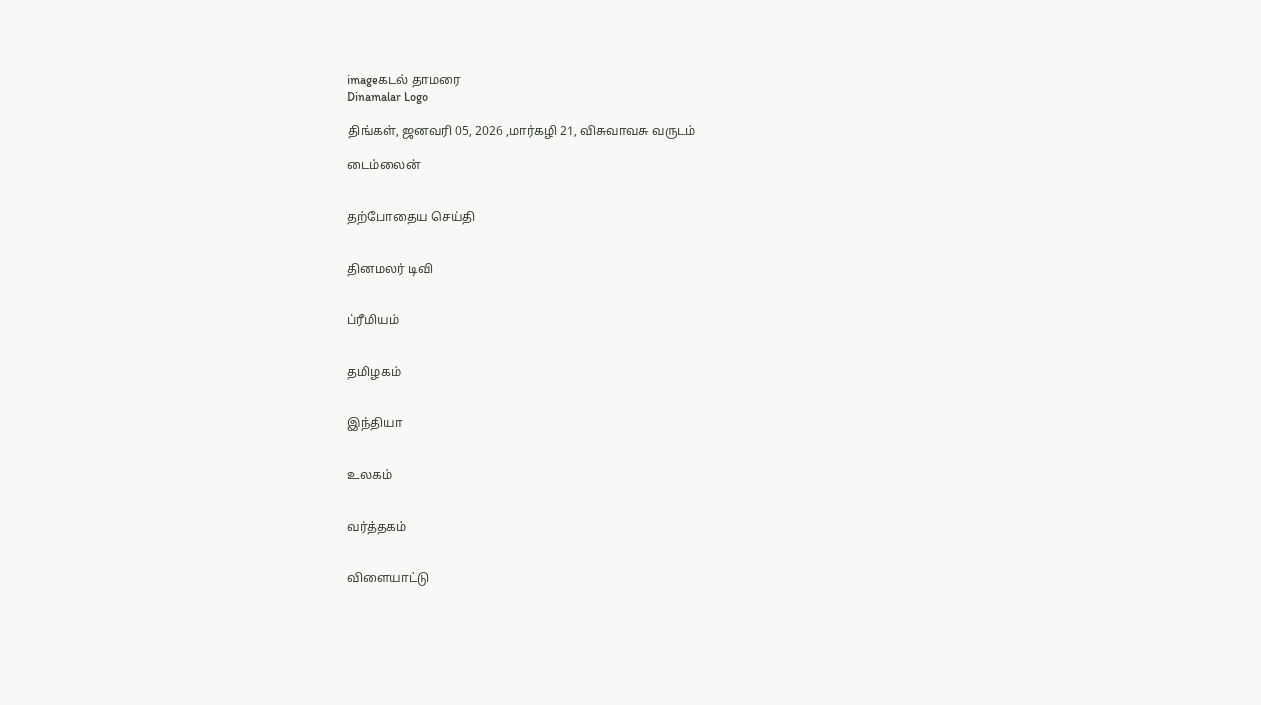imageகடல் தாமரை
Dinamalar Logo

திங்கள், ஜனவரி 05, 2026 ,மார்கழி 21, விசுவாவசு வருடம்

டைம்லைன்


தற்போதைய செய்தி


தினமலர் டிவி


ப்ரீமியம்


தமிழகம்


இந்தியா


உலகம்


வர்த்தகம்


விளையாட்டு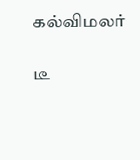கல்விமலர்


டீ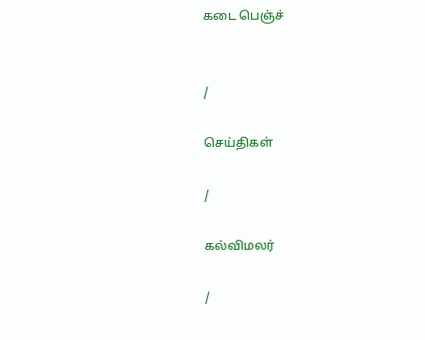கடை பெஞ்ச்


/

செய்திகள்

/

கல்விமலர்

/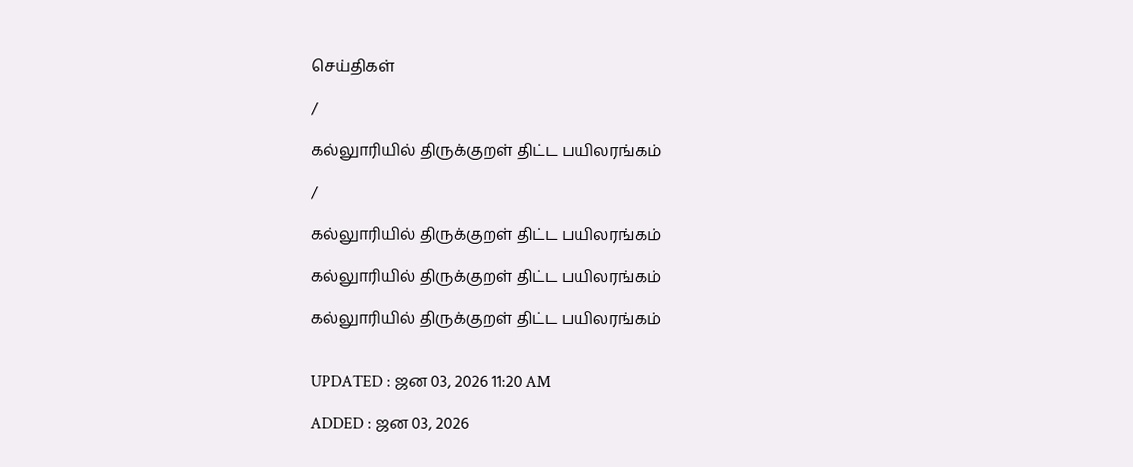செய்திகள்

/

கல்லுாரியில் திருக்குறள் திட்ட பயிலரங்கம்

/

கல்லுாரியில் திருக்குறள் திட்ட பயிலரங்கம்

கல்லுாரியில் திருக்குறள் திட்ட பயிலரங்கம்

கல்லுாரியில் திருக்குறள் திட்ட பயிலரங்கம்


UPDATED : ஜன 03, 2026 11:20 AM

ADDED : ஜன 03, 2026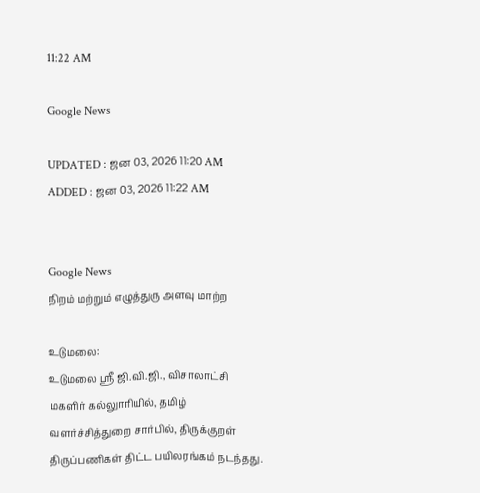11:22 AM

Google News

UPDATED : ஜன 03, 2026 11:20 AM ADDED : ஜன 03, 2026 11:22 AM


Google News
நிறம் மற்றும் எழுத்துரு அளவு மாற்ற

உடுமலை:
உடுமலை ஸ்ரீ ஜி.வி.ஜி., விசாலாட்சி மகளிர் கல்லுாரியில், தமிழ் வளர்ச்சித்துறை சார்பில், திருக்குறள் திருப்பணிகள் திட்ட பயிலரங்கம் நடந்தது.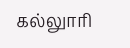கல்லுாரி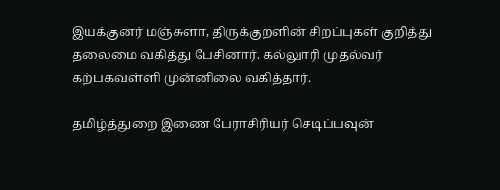இயக்குனர் மஞ்சுளா, திருக்குறளின் சிறப்புகள் குறித்து தலைமை வகித்து பேசினார். கல்லுாரி முதல்வர் கற்பகவள்ளி முன்னிலை வகித்தார்.

தமிழ்த்துறை இணை பேராசிரியர் செடிப்பவுன்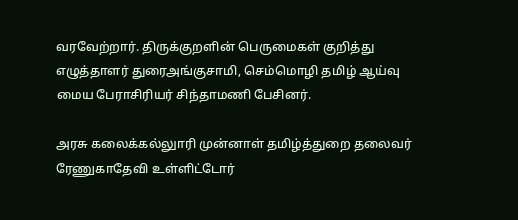வரவேற்றார். திருக்குறளின் பெருமைகள் குறித்து எழுத்தாளர் துரைஅங்குசாமி, செம்மொழி தமிழ் ஆய்வு மைய பேராசிரியர் சிந்தாமணி பேசினர்.

அரசு கலைக்கல்லுாரி முன்னாள் தமிழ்த்துறை தலைவர் ரேணுகாதேவி உள்ளிட்டோர்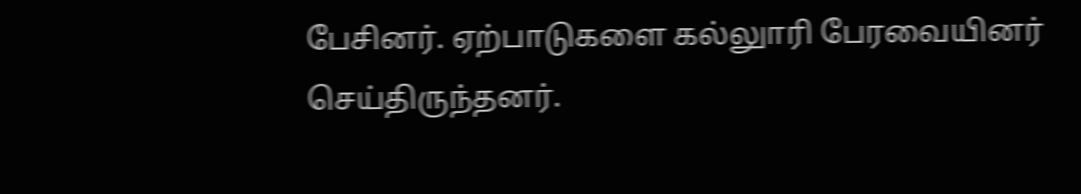பேசினர். ஏற்பாடுகளை கல்லுாரி பேரவையினர் செய்திருந்தனர்.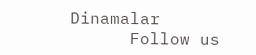Dinamalar
      Follow us